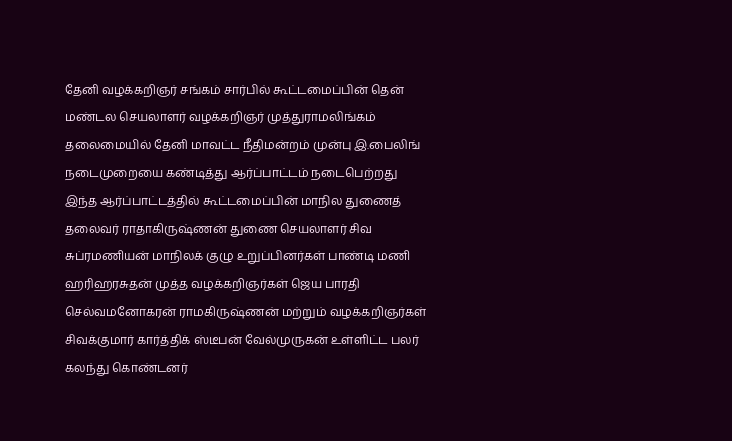தேனி வழக்கறிஞர் சங்கம் சார்பில் கூட்டமைப்பின் தென் மண்டல செயலாளர் வழக்கறிஞர் முத்துராமலிங்கம் தலைமையில் தேனி மாவட்ட நீதிமன்றம் முன்பு இ.பைலிங் நடைமுறையை கண்டித்து ஆர்ப்பாட்டம் நடைபெற்றது
இந்த ஆர்ப்பாட்டத்தில் கூட்டமைப்பின் மாநில துணைத் தலைவர் ராதாகிருஷ்ணன் துணை செயலாளர் சிவ சுப்ரமணியன் மாநிலக் குழு உறுப்பினர்கள் பாண்டி மணி ஹரிஹரசுதன் முத்த வழக்கறிஞர்கள் ஜெய பாரதி செல்வமனோகரன் ராமகிருஷ்ணன் மற்றும் வழக்கறிஞர்கள் சிவக்குமார் கார்த்திக் ஸ்டீபன் வேல்முருகன் உள்ளிட்ட பலர் கலந்து கொண்டனர்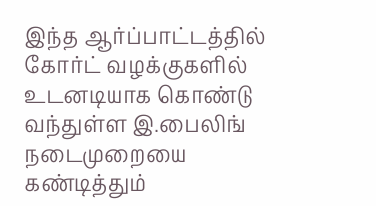இந்த ஆர்ப்பாட்டத்தில் கோர்ட் வழக்குகளில் உடனடியாக கொண்டு வந்துள்ள இ.பைலிங் நடைமுறையை கண்டித்தும்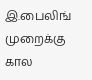இ.பைலிங் முறைக்கு கால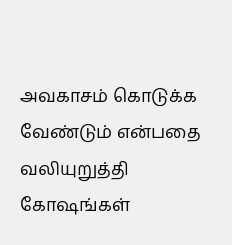அவகாசம் கொடுக்க வேண்டும் என்பதை வலியுறுத்தி கோஷங்கள்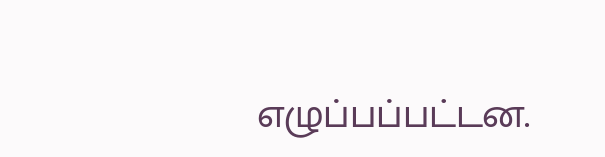எழுப்பப்பட்டன.